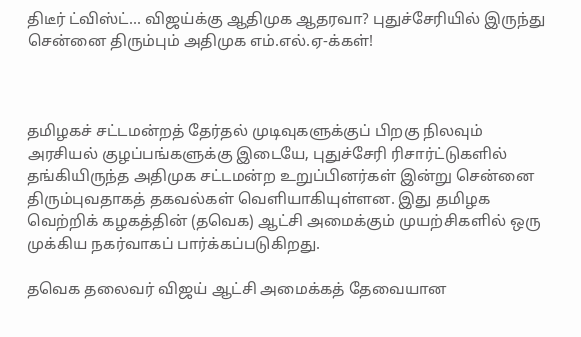திடீர் ட்விஸ்ட்... விஜய்க்கு ஆதிமுக ஆதரவா? புதுச்சேரியில் இருந்து சென்னை திரும்பும் அதிமுக எம்.எல்.ஏ-க்கள்!



தமிழகச் சட்டமன்றத் தேர்தல் முடிவுகளுக்குப் பிறகு நிலவும் அரசியல் குழப்பங்களுக்கு இடையே, புதுச்சேரி ரிசார்ட்டுகளில் தங்கியிருந்த அதிமுக சட்டமன்ற உறுப்பினர்கள் இன்று சென்னை திரும்புவதாகத் தகவல்கள் வெளியாகியுள்ளன. இது தமிழக வெற்றிக் கழகத்தின் (தவெக) ஆட்சி அமைக்கும் முயற்சிகளில் ஒரு முக்கிய நகர்வாகப் பார்க்கப்படுகிறது.

தவெக தலைவர் விஜய் ஆட்சி அமைக்கத் தேவையான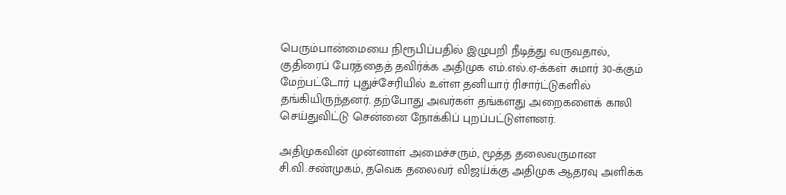பெரும்பான்மையை நிரூபிப்பதில் இழுபறி நீடித்து வருவதால், குதிரைப் பேரத்தைத் தவிர்க்க அதிமுக எம்.எல்.ஏ-க்கள் சுமார் 30-க்கும் மேற்பட்டோர் புதுச்சேரியில் உள்ள தனியார் ரிசார்ட்டுகளில் தங்கியிருந்தனர். தற்போது அவர்கள் தங்களது அறைகளைக் காலி செய்துவிட்டு சென்னை நோக்கிப் புறப்பட்டுள்ளனர்.

அதிமுகவின் முன்னாள் அமைச்சரும், மூத்த தலைவருமான சி.வி.சண்முகம், தவெக தலைவர் விஜய்க்கு அதிமுக ஆதரவு அளிக்க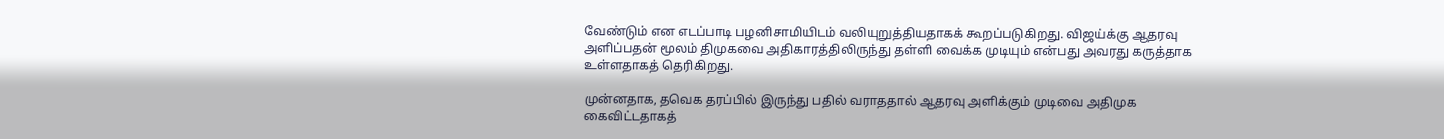வேண்டும் என எடப்பாடி பழனிசாமியிடம் வலியுறுத்தியதாகக் கூறப்படுகிறது. விஜய்க்கு ஆதரவு அளிப்பதன் மூலம் திமுகவை அதிகாரத்திலிருந்து தள்ளி வைக்க முடியும் என்பது அவரது கருத்தாக உள்ளதாகத் தெரிகிறது.

முன்னதாக, தவெக தரப்பில் இருந்து பதில் வராததால் ஆதரவு அளிக்கும் முடிவை அதிமுக கைவிட்டதாகத்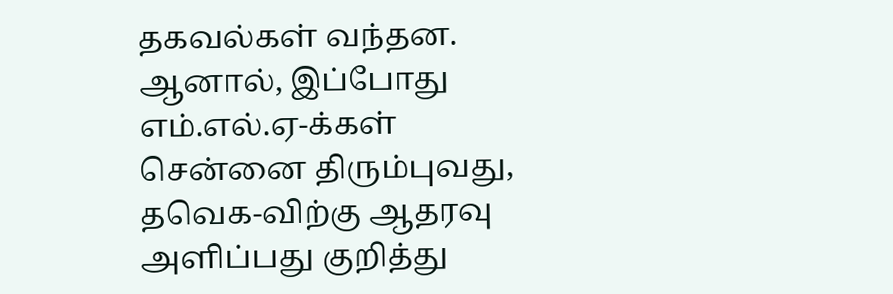தகவல்கள் வந்தன. ஆனால், இப்போது எம்.எல்.ஏ-க்கள் சென்னை திரும்புவது, தவெக-விற்கு ஆதரவு அளிப்பது குறித்து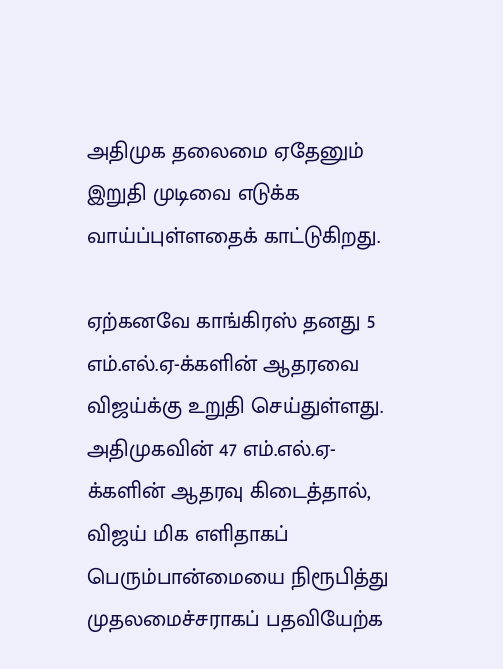அதிமுக தலைமை ஏதேனும் இறுதி முடிவை எடுக்க வாய்ப்புள்ளதைக் காட்டுகிறது.

ஏற்கனவே காங்கிரஸ் தனது 5 எம்.எல்.ஏ-க்களின் ஆதரவை விஜய்க்கு உறுதி செய்துள்ளது. அதிமுகவின் 47 எம்.எல்.ஏ-க்களின் ஆதரவு கிடைத்தால், விஜய் மிக எளிதாகப் பெரும்பான்மையை நிரூபித்து முதலமைச்சராகப் பதவியேற்க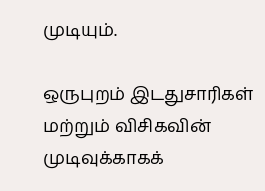முடியும்.

ஒருபுறம் இடதுசாரிகள் மற்றும் விசிகவின் முடிவுக்காகக்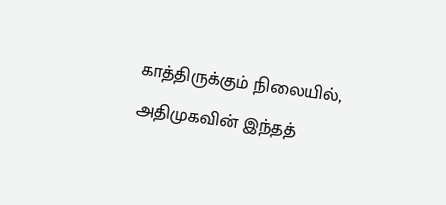காத்திருக்கும் நிலையில், அதிமுகவின் இந்தத்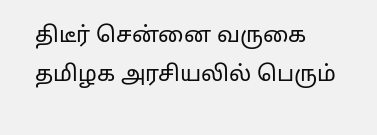திடீர் சென்னை வருகை தமிழக அரசியலில் பெரும்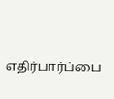எதிர்பார்ப்பை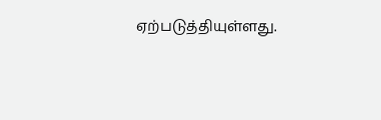ஏற்படுத்தியுள்ளது.